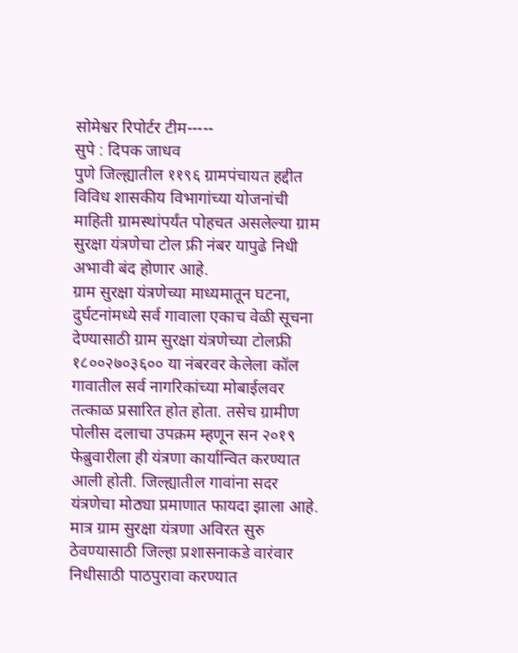सोमेश्वर रिपोर्टर टीम-----
सुपे : दिपक जाधव
पुणे जिल्ह्यातील ११९६ ग्रामपंचायत हद्दीत विविध शासकीय विभागांच्या योजनांची माहिती ग्रामस्थांपर्यंत पोहचत असलेल्या ग्राम सुरक्षा यंत्रणेचा टोल फ्री नंबर यापुढे निधी अभावी बंद होणार आहे.
ग्राम सुरक्षा यंत्रणेच्या माध्यमातून घटना, दुर्घटनांमध्ये सर्व गावाला एकाच वेळी सूचना देण्यासाठी ग्राम सुरक्षा यंत्रणेच्या टोलफ्री १८००२७०३६०० या नंबरवर केलेला कॉल गावातील सर्व नागरिकांच्या मोबाईलवर तत्काळ प्रसारित होत होता. तसेच ग्रामीण पोलीस दलाचा उपक्रम म्हणून सन २०१९ फेब्रुवारीला ही यंत्रणा कार्यान्वित करण्यात आली होती. जिल्ह्यातील गावांना सदर यंत्रणेचा मोठ्या प्रमाणात फायदा झाला आहे.
मात्र ग्राम सुरक्षा यंत्रणा अविरत सुरु ठेवण्यासाठी जिल्हा प्रशासनाकडे वारंवार निधीसाठी पाठपुरावा करण्यात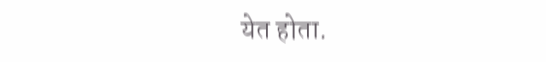येत होता.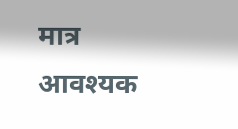मात्र आवश्यक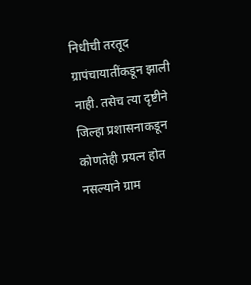निधीची तरतूद ग्रापंचायातींकडून झाली नाही. तसेच त्या दृष्टीने जिल्हा प्रशासनाकडून कोणतेही प्रयत्न होत नसल्याने ग्राम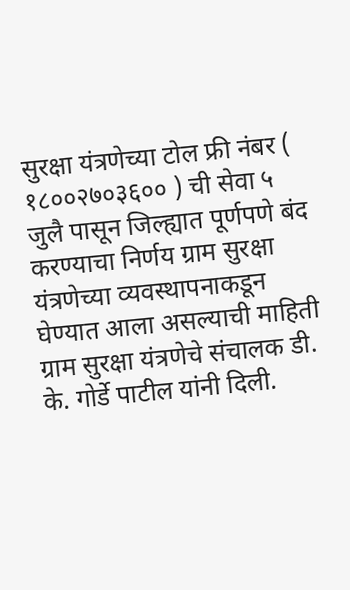सुरक्षा यंत्रणेच्या टोल फ्री नंबर ( १८००२७०३६०० ) ची सेवा ५ जुलै पासून जिल्ह्यात पूर्णपणे बंद करण्याचा निर्णय ग्राम सुरक्षा यंत्रणेच्या व्यवस्थापनाकडून घेण्यात आला असल्याची माहिती ग्राम सुरक्षा यंत्रणेचे संचालक डी. के. गोर्डे पाटील यांनी दिली.